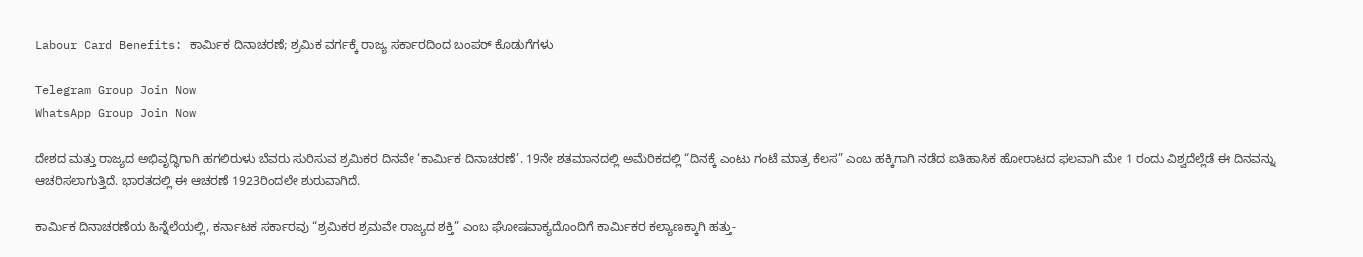Labour Card Benefits: ಕಾರ್ಮಿಕ ದಿನಾಚರಣೆ; ಶ್ರಮಿಕ ವರ್ಗಕ್ಕೆ ರಾಜ್ಯ ಸರ್ಕಾರದಿಂದ ಬಂಪರ್ ಕೊಡುಗೆಗಳು

Telegram Group Join Now
WhatsApp Group Join Now

ದೇಶದ ಮತ್ತು ರಾಜ್ಯದ ಅಭಿವೃದ್ಧಿಗಾಗಿ ಹಗಲಿರುಳು ಬೆವರು ಸುರಿಸುವ ಶ್ರಮಿಕರ ದಿನವೇ ‘ಕಾರ್ಮಿಕ ದಿನಾಚರಣೆ’. 19ನೇ ಶತಮಾನದಲ್ಲಿ ಅಮೆರಿಕದಲ್ಲಿ “ದಿನಕ್ಕೆ ಎಂಟು ಗಂಟೆ ಮಾತ್ರ ಕೆಲಸ” ಎಂಬ ಹಕ್ಕಿಗಾಗಿ ನಡೆದ ಐತಿಹಾಸಿಕ ಹೋರಾಟದ ಫಲವಾಗಿ ಮೇ 1 ರಂದು ವಿಶ್ವದೆಲ್ಲೆಡೆ ಈ ದಿನವನ್ನು ಆಚರಿಸಲಾಗುತ್ತಿದೆ. ಭಾರತದಲ್ಲಿ ಈ ಆಚರಣೆ 1923ರಿಂದಲೇ ಶುರುವಾಗಿದೆ.

ಕಾರ್ಮಿಕ ದಿನಾಚರಣೆಯ ಹಿನ್ನೆಲೆಯಲ್ಲಿ, ಕರ್ನಾಟಕ ಸರ್ಕಾರವು “ಶ್ರಮಿಕರ ಶ್ರಮವೇ ರಾಜ್ಯದ ಶಕ್ತಿ” ಎಂಬ ಘೋಷವಾಕ್ಯದೊಂದಿಗೆ ಕಾರ್ಮಿಕರ ಕಲ್ಯಾಣಕ್ಕಾಗಿ ಹತ್ತು-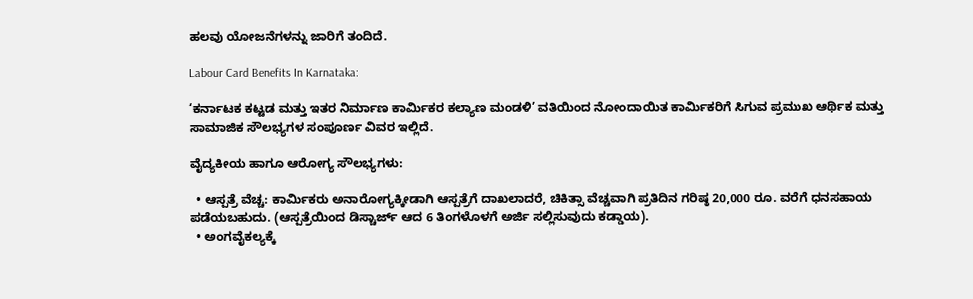ಹಲವು ಯೋಜನೆಗಳನ್ನು ಜಾರಿಗೆ ತಂದಿದೆ.

Labour Card Benefits In Karnataka:

‘ಕರ್ನಾಟಕ ಕಟ್ಟಡ ಮತ್ತು ಇತರ ನಿರ್ಮಾಣ ಕಾರ್ಮಿಕರ ಕಲ್ಯಾಣ ಮಂಡಳಿ’ ವತಿಯಿಂದ ನೋಂದಾಯಿತ ಕಾರ್ಮಿಕರಿಗೆ ಸಿಗುವ ಪ್ರಮುಖ ಆರ್ಥಿಕ ಮತ್ತು ಸಾಮಾಜಿಕ ಸೌಲಭ್ಯಗಳ ಸಂಪೂರ್ಣ ವಿವರ ಇಲ್ಲಿದೆ.

ವೈದ್ಯಕೀಯ ಹಾಗೂ ಆರೋಗ್ಯ ಸೌಲಭ್ಯಗಳು:

  • ಆಸ್ಪತ್ರೆ ವೆಚ್ಚ: ಕಾರ್ಮಿಕರು ಅನಾರೋಗ್ಯಕ್ಕೀಡಾಗಿ ಆಸ್ಪತ್ರೆಗೆ ದಾಖಲಾದರೆ, ಚಿಕಿತ್ಸಾ ವೆಚ್ಚವಾಗಿ ಪ್ರತಿದಿನ ಗರಿಷ್ಠ 20,000 ರೂ. ವರೆಗೆ ಧನಸಹಾಯ ಪಡೆಯಬಹುದು. (ಆಸ್ಪತ್ರೆಯಿಂದ ಡಿಸ್ಚಾರ್ಜ್ ಆದ 6 ತಿಂಗಳೊಳಗೆ ಅರ್ಜಿ ಸಲ್ಲಿಸುವುದು ಕಡ್ಡಾಯ).
  • ಅಂಗವೈಕಲ್ಯಕ್ಕೆ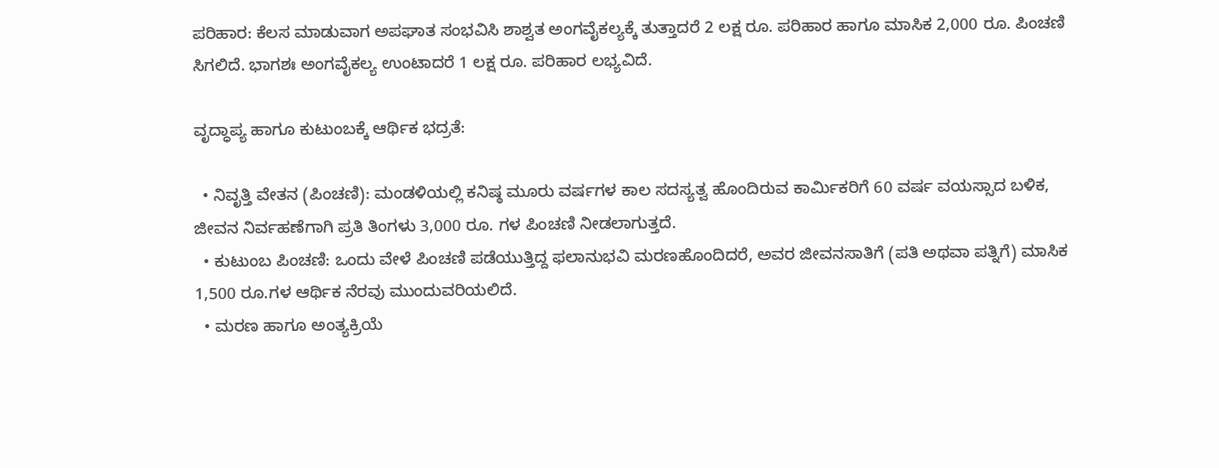ಪರಿಹಾರ: ಕೆಲಸ ಮಾಡುವಾಗ ಅಪಘಾತ ಸಂಭವಿಸಿ ಶಾಶ್ವತ ಅಂಗವೈಕಲ್ಯಕ್ಕೆ ತುತ್ತಾದರೆ 2 ಲಕ್ಷ ರೂ. ಪರಿಹಾರ ಹಾಗೂ ಮಾಸಿಕ 2,000 ರೂ. ಪಿಂಚಣಿ ಸಿಗಲಿದೆ. ಭಾಗಶಃ ಅಂಗವೈಕಲ್ಯ ಉಂಟಾದರೆ 1 ಲಕ್ಷ ರೂ. ಪರಿಹಾರ ಲಭ್ಯವಿದೆ.

ವೃದ್ಧಾಪ್ಯ ಹಾಗೂ ಕುಟುಂಬಕ್ಕೆ ಆರ್ಥಿಕ ಭದ್ರತೆ:

  • ನಿವೃತ್ತಿ ವೇತನ (ಪಿಂಚಣಿ): ಮಂಡಳಿಯಲ್ಲಿ ಕನಿಷ್ಠ ಮೂರು ವರ್ಷಗಳ ಕಾಲ ಸದಸ್ಯತ್ವ ಹೊಂದಿರುವ ಕಾರ್ಮಿಕರಿಗೆ 60 ವರ್ಷ ವಯಸ್ಸಾದ ಬಳಿಕ, ಜೀವನ ನಿರ್ವಹಣೆಗಾಗಿ ಪ್ರತಿ ತಿಂಗಳು 3,000 ರೂ. ಗಳ ಪಿಂಚಣಿ ನೀಡಲಾಗುತ್ತದೆ.
  • ಕುಟುಂಬ ಪಿಂಚಣಿ: ಒಂದು ವೇಳೆ ಪಿಂಚಣಿ ಪಡೆಯುತ್ತಿದ್ದ ಫಲಾನುಭವಿ ಮರಣಹೊಂದಿದರೆ, ಅವರ ಜೀವನಸಾತಿಗೆ (ಪತಿ ಅಥವಾ ಪತ್ನಿಗೆ) ಮಾಸಿಕ 1,500 ರೂ.ಗಳ ಆರ್ಥಿಕ ನೆರವು ಮುಂದುವರಿಯಲಿದೆ.
  • ಮರಣ ಹಾಗೂ ಅಂತ್ಯಕ್ರಿಯೆ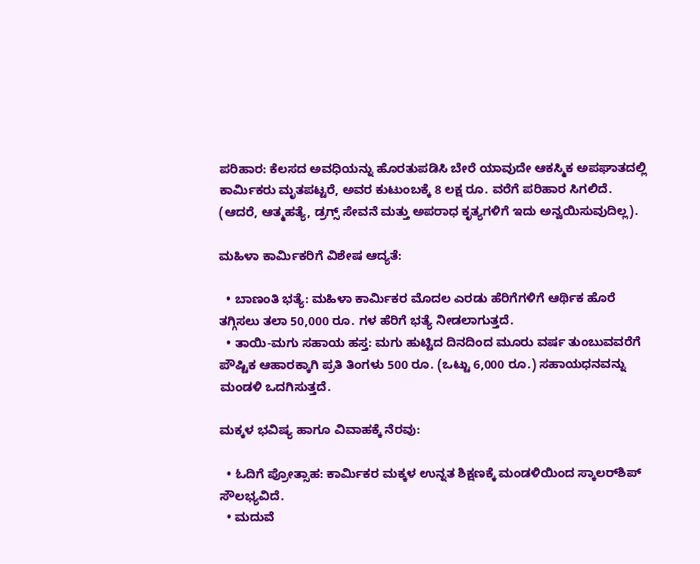ಪರಿಹಾರ: ಕೆಲಸದ ಅವಧಿಯನ್ನು ಹೊರತುಪಡಿಸಿ ಬೇರೆ ಯಾವುದೇ ಆಕಸ್ಮಿಕ ಅಪಘಾತದಲ್ಲಿ ಕಾರ್ಮಿಕರು ಮೃತಪಟ್ಟರೆ, ಅವರ ಕುಟುಂಬಕ್ಕೆ 8 ಲಕ್ಷ ರೂ. ವರೆಗೆ ಪರಿಹಾರ ಸಿಗಲಿದೆ. (ಆದರೆ, ಆತ್ಮಹತ್ಯೆ, ಡ್ರಗ್ಸ್ ಸೇವನೆ ಮತ್ತು ಅಪರಾಧ ಕೃತ್ಯಗಳಿಗೆ ಇದು ಅನ್ವಯಿಸುವುದಿಲ್ಲ).

ಮಹಿಳಾ ಕಾರ್ಮಿಕರಿಗೆ ವಿಶೇಷ ಆದ್ಯತೆ:

  • ಬಾಣಂತಿ ಭತ್ಯೆ: ಮಹಿಳಾ ಕಾರ್ಮಿಕರ ಮೊದಲ ಎರಡು ಹೆರಿಗೆಗಳಿಗೆ ಆರ್ಥಿಕ ಹೊರೆ ತಗ್ಗಿಸಲು ತಲಾ 50,000 ರೂ. ಗಳ ಹೆರಿಗೆ ಭತ್ಯೆ ನೀಡಲಾಗುತ್ತದೆ.
  • ತಾಯಿ-ಮಗು ಸಹಾಯ ಹಸ್ತ: ಮಗು ಹುಟ್ಟಿದ ದಿನದಿಂದ ಮೂರು ವರ್ಷ ತುಂಬುವವರೆಗೆ ಪೌಷ್ಟಿಕ ಆಹಾರಕ್ಕಾಗಿ ಪ್ರತಿ ತಿಂಗಳು 500 ರೂ. (ಒಟ್ಟು 6,000 ರೂ.) ಸಹಾಯಧನವನ್ನು ಮಂಡಳಿ ಒದಗಿಸುತ್ತದೆ.

ಮಕ್ಕಳ ಭವಿಷ್ಯ ಹಾಗೂ ವಿವಾಹಕ್ಕೆ ನೆರವು:

  • ಓದಿಗೆ ಪ್ರೋತ್ಸಾಹ: ಕಾರ್ಮಿಕರ ಮಕ್ಕಳ ಉನ್ನತ ಶಿಕ್ಷಣಕ್ಕೆ ಮಂಡಳಿಯಿಂದ ಸ್ಕಾಲರ್‌ಶಿಪ್ ಸೌಲಭ್ಯವಿದೆ.
  • ಮದುವೆ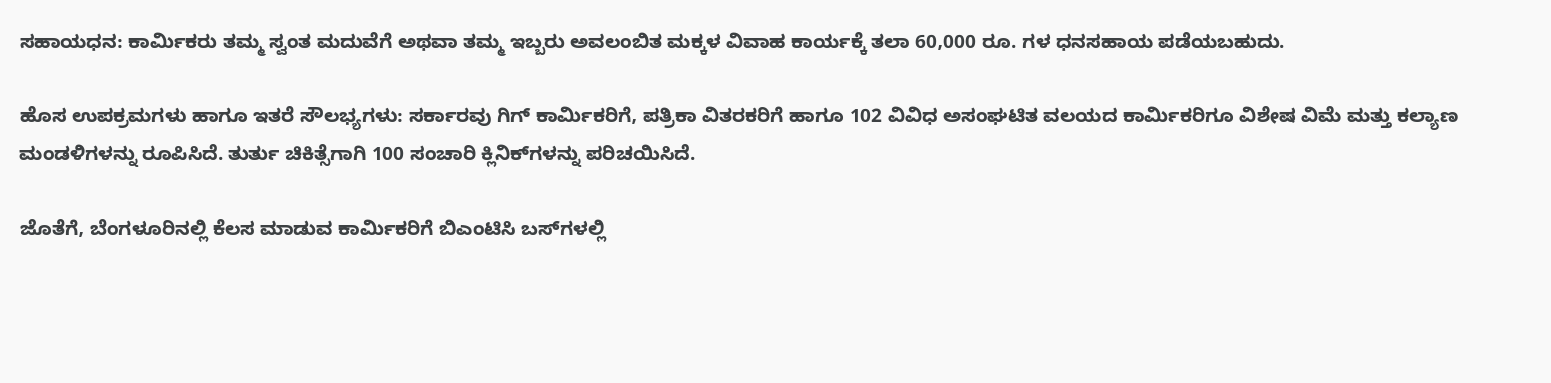ಸಹಾಯಧನ: ಕಾರ್ಮಿಕರು ತಮ್ಮ ಸ್ವಂತ ಮದುವೆಗೆ ಅಥವಾ ತಮ್ಮ ಇಬ್ಬರು ಅವಲಂಬಿತ ಮಕ್ಕಳ ವಿವಾಹ ಕಾರ್ಯಕ್ಕೆ ತಲಾ 60,000 ರೂ. ಗಳ ಧನಸಹಾಯ ಪಡೆಯಬಹುದು.

ಹೊಸ ಉಪಕ್ರಮಗಳು ಹಾಗೂ ಇತರೆ ಸೌಲಭ್ಯಗಳು: ಸರ್ಕಾರವು ಗಿಗ್ ಕಾರ್ಮಿಕರಿಗೆ, ಪತ್ರಿಕಾ ವಿತರಕರಿಗೆ ಹಾಗೂ 102 ವಿವಿಧ ಅಸಂಘಟಿತ ವಲಯದ ಕಾರ್ಮಿಕರಿಗೂ ವಿಶೇಷ ವಿಮೆ ಮತ್ತು ಕಲ್ಯಾಣ ಮಂಡಳಿಗಳನ್ನು ರೂಪಿಸಿದೆ. ತುರ್ತು ಚಿಕಿತ್ಸೆಗಾಗಿ 100 ಸಂಚಾರಿ ಕ್ಲಿನಿಕ್‌ಗಳನ್ನು ಪರಿಚಯಿಸಿದೆ.

ಜೊತೆಗೆ, ಬೆಂಗಳೂರಿನಲ್ಲಿ ಕೆಲಸ ಮಾಡುವ ಕಾರ್ಮಿಕರಿಗೆ ಬಿಎಂಟಿಸಿ ಬಸ್‌ಗಳಲ್ಲಿ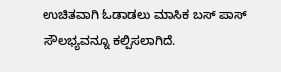ಉಚಿತವಾಗಿ ಓಡಾಡಲು ಮಾಸಿಕ ಬಸ್ ಪಾಸ್ ಸೌಲಭ್ಯವನ್ನೂ ಕಲ್ಪಿಸಲಾಗಿದೆ.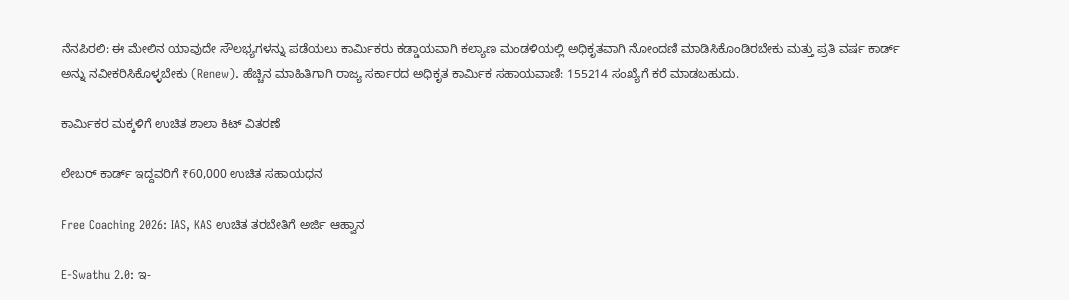ನೆನಪಿರಲಿ: ಈ ಮೇಲಿನ ಯಾವುದೇ ಸೌಲಭ್ಯಗಳನ್ನು ಪಡೆಯಲು ಕಾರ್ಮಿಕರು ಕಡ್ಡಾಯವಾಗಿ ಕಲ್ಯಾಣ ಮಂಡಳಿಯಲ್ಲಿ ಅಧಿಕೃತವಾಗಿ ನೋಂದಣಿ ಮಾಡಿಸಿಕೊಂಡಿರಬೇಕು ಮತ್ತು ಪ್ರತಿ ವರ್ಷ ಕಾರ್ಡ್ ಅನ್ನು ನವೀಕರಿಸಿಕೊಳ್ಳಬೇಕು (Renew). ಹೆಚ್ಚಿನ ಮಾಹಿತಿಗಾಗಿ ರಾಜ್ಯ ಸರ್ಕಾರದ ಅಧಿಕೃತ ಕಾರ್ಮಿಕ ಸಹಾಯವಾಣಿ: 155214 ಸಂಖ್ಯೆಗೆ ಕರೆ ಮಾಡಬಹುದು.

ಕಾರ್ಮಿಕರ ಮಕ್ಕಳಿಗೆ ಉಚಿತ ಶಾಲಾ ಕಿಟ್ ವಿತರಣೆ

ಲೇಬರ್ ಕಾರ್ಡ್ ಇದ್ದವರಿಗೆ ₹60,000 ಉಚಿತ ಸಹಾಯಧನ

Free Coaching 2026: IAS, KAS ಉಚಿತ ತರಬೇತಿಗೆ ಅರ್ಜಿ ಆಹ್ವಾನ

E-Swathu 2.0: ಇ-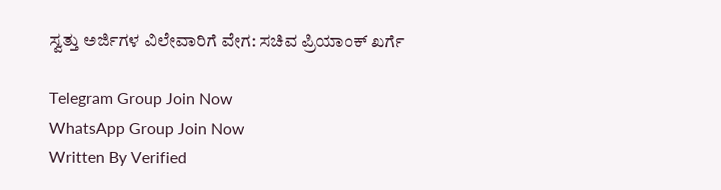ಸ್ವತ್ತು ಅರ್ಜಿಗಳ ವಿಲೇವಾರಿಗೆ ವೇಗ: ಸಚಿವ ಪ್ರಿಯಾಂಕ್ ಖರ್ಗೆ

Telegram Group Join Now
WhatsApp Group Join Now
Written By Verified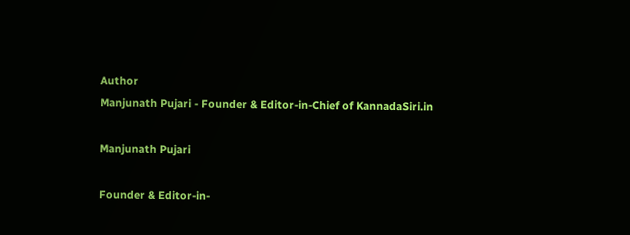Author
Manjunath Pujari - Founder & Editor-in-Chief of KannadaSiri.in

Manjunath Pujari

Founder & Editor-in-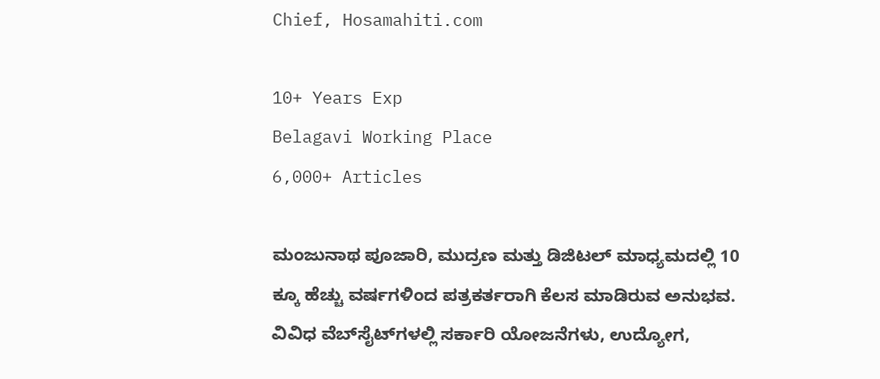Chief, Hosamahiti.com

10+ Years Exp
Belagavi Working Place
6,000+ Articles

ಮಂಜುನಾಥ ಪೂಜಾರಿ, ಮುದ್ರಣ ಮತ್ತು ಡಿಜಿಟಲ್ ಮಾಧ್ಯಮದಲ್ಲಿ 10 ಕ್ಕೂ ಹೆಚ್ಚು ವರ್ಷಗಳಿಂದ ಪತ್ರಕರ್ತರಾಗಿ ಕೆಲಸ ಮಾಡಿರುವ ಅನುಭವ. ವಿವಿಧ ವೆಬ್‌ಸೈಟ್‌ಗಳಲ್ಲಿ ಸರ್ಕಾರಿ ಯೋಜನೆಗಳು, ಉದ್ಯೋಗ,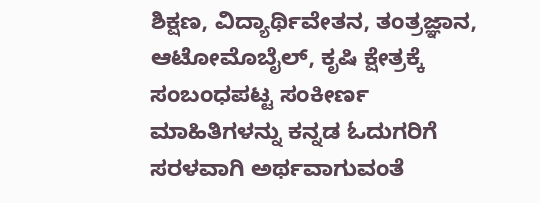ಶಿಕ್ಷಣ, ವಿದ್ಯಾರ್ಥಿವೇತನ, ತಂತ್ರಜ್ಞಾನ, ಆಟೋಮೊಬೈಲ್, ಕೃಷಿ ಕ್ಷೇತ್ರಕ್ಕೆ ಸಂಬಂಧಪಟ್ಟ ಸಂಕೀರ್ಣ ಮಾಹಿತಿಗಳನ್ನು ಕನ್ನಡ ಓದುಗರಿಗೆ ಸರಳವಾಗಿ ಅರ್ಥವಾಗುವಂತೆ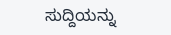ಸುದ್ದಿಯನ್ನು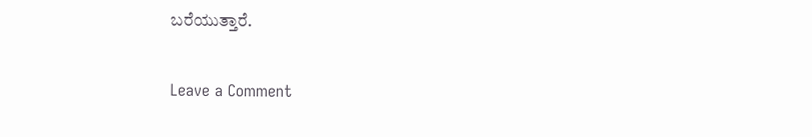ಬರೆಯುತ್ತಾರೆ.

Leave a Comment